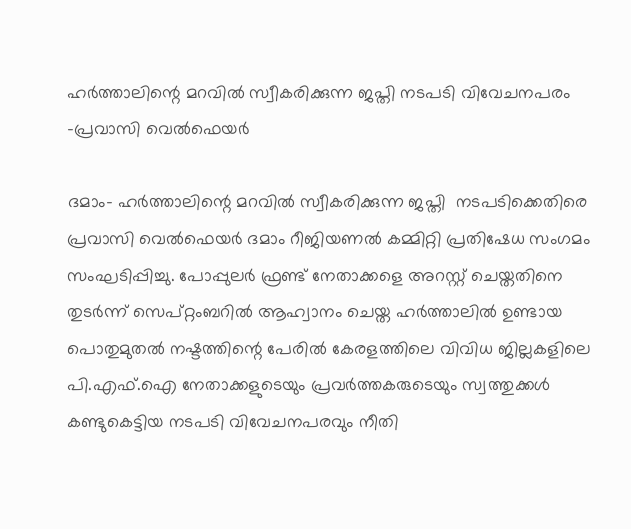ഹർത്താലിന്റെ മറവിൽ സ്വീകരിക്കുന്ന ജപ്തി നടപടി വിവേചനപരം -പ്രവാസി വെൽഫെയർ

ദമാം- ഹർത്താലിന്റെ മറവിൽ സ്വീകരിക്കുന്ന ജപ്തി  നടപടിക്കെതിരെ പ്രവാസി വെൽഫെയർ ദമാം റീജിയണൽ കമ്മിറ്റി പ്രതിഷേധ സംഗമം സംഘടിപ്പിച്ചു. പോപ്പുലർ ഫ്രണ്ട് നേതാക്കളെ അറസ്റ്റ് ചെയ്തതിനെ തുടർന്ന് സെപ്റ്റംബറിൽ ആഹ്വാനം ചെയ്ത ഹർത്താലിൽ ഉണ്ടായ പൊതുമുതൽ നഷ്ടത്തിന്റെ പേരിൽ കേരളത്തിലെ വിവിധ ജില്ലകളിലെ പി.എഫ്.ഐ നേതാക്കളുടെയും പ്രവർത്തകരുടെയും സ്വത്തുക്കൾ കണ്ടുകെട്ടിയ നടപടി വിവേചനപരവും നീതി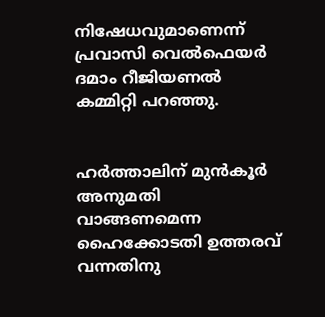നിഷേധവുമാണെന്ന് പ്രവാസി വെൽഫെയർ ദമാം റീജിയണൽ കമ്മിറ്റി പറഞ്ഞു.


ഹർത്താലിന് മുൻകൂർ അനുമതി വാങ്ങണമെന്ന ഹൈക്കോടതി ഉത്തരവ് വന്നതിനു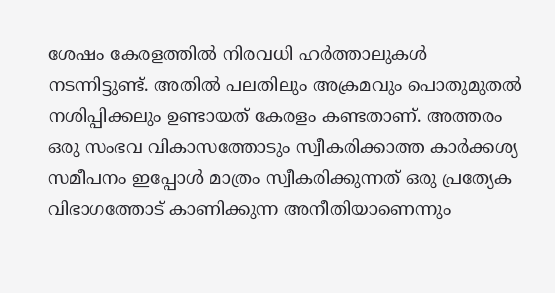ശേഷം കേരളത്തിൽ നിരവധി ഹർത്താലുകൾ നടന്നിട്ടുണ്ട്. അതിൽ പലതിലും അക്രമവും പൊതുമുതൽ നശിപ്പിക്കലും ഉണ്ടായത് കേരളം കണ്ടതാണ്. അത്തരം ഒരു സംഭവ വികാസത്തോടും സ്വീകരിക്കാത്ത കാർക്കശ്യ സമീപനം ഇപ്പോൾ മാത്രം സ്വീകരിക്കുന്നത് ഒരു പ്രത്യേക വിഭാഗത്തോട് കാണിക്കുന്ന അനീതിയാണെന്നും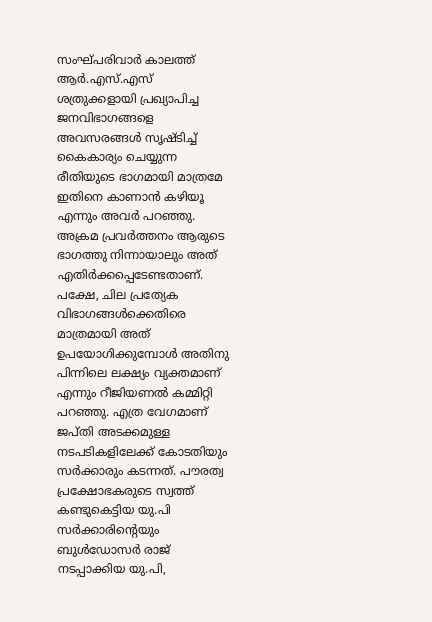സംഘ്പരിവാർ കാലത്ത് ആർ.എസ്.എസ് ശത്രുക്കളായി പ്രഖ്യാപിച്ച ജനവിഭാഗങ്ങളെ അവസരങ്ങൾ സൃഷ്ടിച്ച്  കൈകാര്യം ചെയ്യുന്ന രീതിയുടെ ഭാഗമായി മാത്രമേ ഇതിനെ കാണാൻ കഴിയൂ എന്നും അവർ പറഞ്ഞു. അക്രമ പ്രവർത്തനം ആരുടെ ഭാഗത്തു നിന്നായാലും അത് എതിർക്കപ്പെടേണ്ടതാണ്. പക്ഷേ, ചില പ്രത്യേക വിഭാഗങ്ങൾക്കെതിരെ മാത്രമായി അത് ഉപയോഗിക്കുമ്പോൾ അതിനു പിന്നിലെ ലക്ഷ്യം വ്യക്തമാണ് എന്നും റീജിയണൽ കമ്മിറ്റി പറഞ്ഞു. എത്ര വേഗമാണ് ജപ്തി അടക്കമുള്ള നടപടികളിലേക്ക് കോടതിയും സർക്കാരും കടന്നത്. പൗരത്വ പ്രക്ഷോഭകരുടെ സ്വത്ത് കണ്ടുകെട്ടിയ യു.പി സർക്കാരിന്റെയും ബുൾഡോസർ രാജ് നടപ്പാക്കിയ യു.പി,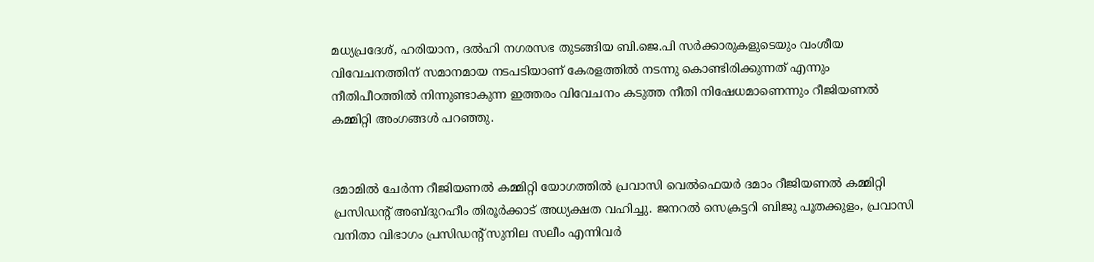മധ്യപ്രദേശ്, ഹരിയാന, ദൽഹി നഗരസഭ തുടങ്ങിയ ബി.ജെ.പി സർക്കാരുകളുടെയും വംശീയ വിവേചനത്തിന് സമാനമായ നടപടിയാണ് കേരളത്തിൽ നടന്നു കൊണ്ടിരിക്കുന്നത് എന്നും നീതിപീഠത്തിൽ നിന്നുണ്ടാകുന്ന ഇത്തരം വിവേചനം കടുത്ത നീതി നിഷേധമാണെന്നും റീജിയണൽ കമ്മിറ്റി അംഗങ്ങൾ പറഞ്ഞു.


ദമാമിൽ ചേർന്ന റീജിയണൽ കമ്മിറ്റി യോഗത്തിൽ പ്രവാസി വെൽഫെയർ ദമാം റീജിയണൽ കമ്മിറ്റി പ്രസിഡന്റ് അബ്ദുറഹീം തിരൂർക്കാട് അധ്യക്ഷത വഹിച്ചു. ജനറൽ സെക്രട്ടറി ബിജു പൂതക്കുളം, പ്രവാസി വനിതാ വിഭാഗം പ്രസിഡന്റ് സുനില സലീം എന്നിവർ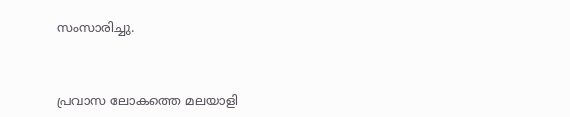സംസാരിച്ചു.



പ്രവാസ ലോകത്തെ മലയാളി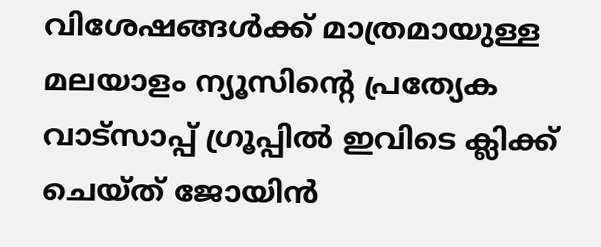വിശേഷങ്ങൾക്ക് മാത്രമായുള്ള മലയാളം ന്യൂസിന്റെ പ്രത്യേക വാട്‌സാപ്പ് ഗ്രൂപ്പിൽ ഇവിടെ ക്ലിക്ക് ചെയ്ത് ജോയിൻ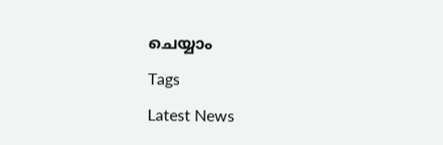ചെയ്യാം

Tags

Latest News